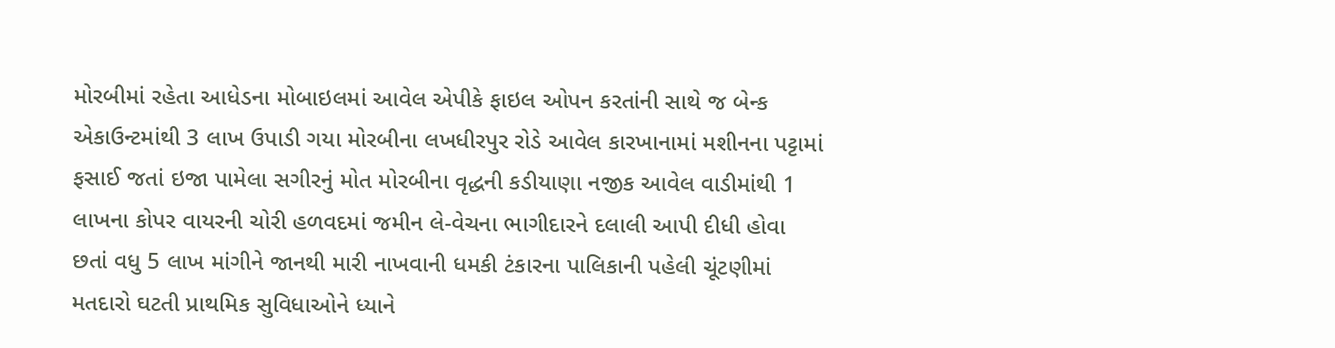મોરબીમાં રહેતા આધેડના મોબાઇલમાં આવેલ એપીકે ફાઇલ ઓપન કરતાંની સાથે જ બેન્ક એકાઉન્ટમાંથી 3 લાખ ઉપાડી ગયા મોરબીના લખધીરપુર રોડે આવેલ કારખાનામાં મશીનના પટ્ટામાં ફસાઈ જતાં ઇજા પામેલા સગીરનું મોત મોરબીના વૃદ્ધની કડીયાણા નજીક આવેલ વાડીમાંથી 1 લાખના કોપર વાયરની ચોરી હળવદમાં જમીન લે-વેચના ભાગીદારને દલાલી આપી દીધી હોવા છતાં વધુ 5 લાખ માંગીને જાનથી મારી નાખવાની ધમકી ટંકારના પાલિકાની પહેલી ચૂંટણીમાં મતદારો ઘટતી પ્રાથમિક સુવિધાઓને ધ્યાને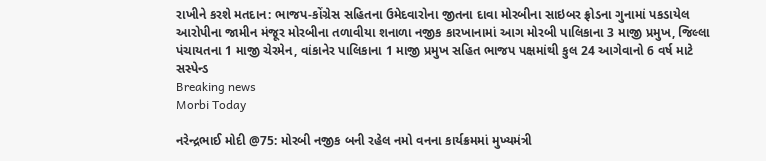રાખીને કરશે મતદાન: ભાજપ-કોંગ્રેસ સહિતના ઉમેદવારોના જીતના દાવા મોરબીના સાઇબર ફ્રોડના ગુનામાં પકડાયેલ આરોપીના જામીન મંજૂર મોરબીના તળાવીયા શનાળા નજીક કારખાનામાં આગ મોરબી પાલિકાના 3 માજી પ્રમુખ, જિલ્લા પંચાયતના 1 માજી ચેરમેન, વાંકાનેર પાલિકાના 1 માજી પ્રમુખ સહિત ભાજપ પક્ષમાંથી કુલ 24 આગેવાનો 6 વર્ષ માટે સસ્પેન્ડ
Breaking news
Morbi Today

નરેન્દ્રભાઈ મોદી @75: મોરબી નજીક બની રહેલ નમો વનના કાર્યક્રમમાં મુખ્યમંત્રી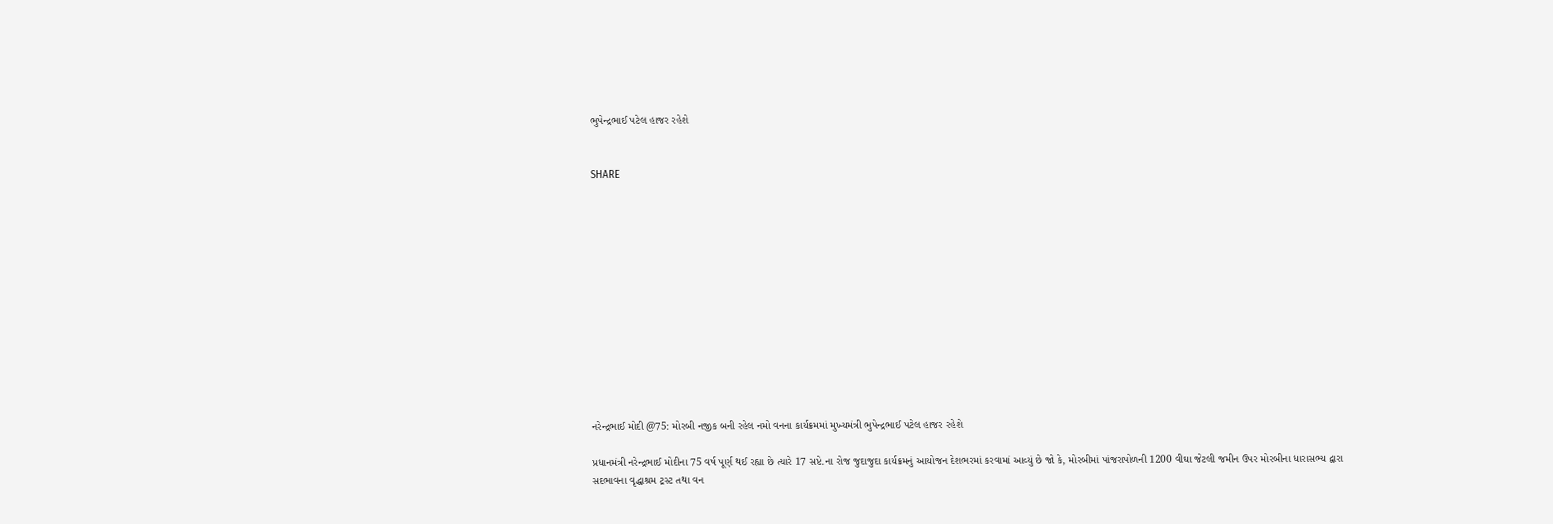ભુપેન્દ્રભાઈ પટેલ હાજર રહેશે


SHARE













નરેન્દ્રભાઈ મોદી @75: મોરબી નજીક બની રહેલ નમો વનના કાર્યક્રમમાં મુખ્યમંત્રી ભુપેન્દ્રભાઈ પટેલ હાજર રહેશે

પ્રધાનમંત્રી નરેન્દ્રભાઈ મોદીના 75 વર્ષ પૂર્ણ થઈ રહ્યા છે ત્યારે 17 સપ્ટે.ના રોજ જુદાજુદા કાર્યક્રમનું આયોજન દેશભરમાં કરવામાં આવ્યું છે જો કે, મોરબીમાં પાંજરાપોળની 1200 વીઘા જેટલી જમીન ઉપર મોરબીના ધારાસભ્ય દ્વારા સદભાવના વૃદ્ધાશ્રમ ટ્રસ્ટ તથા વન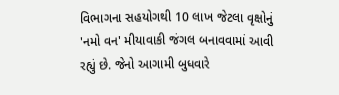વિભાગના સહયોગથી 10 લાખ જેટલા વૃક્ષોનું 'નમો વન' મીયાવાકી જંગલ બનાવવામાં આવી રહ્યું છે. જેનો આગામી બુધવારે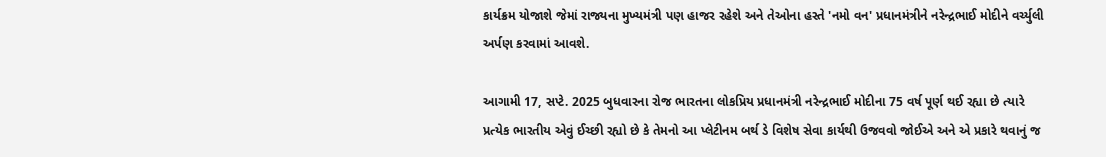કાર્યક્રમ યોજાશે જેમાં રાજ્યના મુખ્યમંત્રી પણ હાજર રહેશે અને તેઓના હસ્તે 'નમો વન' પ્રધાનમંત્રીને નરેન્દ્રભાઈ મોદીને વર્ચ્યુલી અર્પણ કરવામાં આવશે.

આગામી 17, સપ્ટે. 2025 બુધવારના રોજ ભારતના લોકપ્રિય પ્રધાનમંત્રી નરેન્દ્રભાઈ મોદીના 75 વર્ષ પૂર્ણ થઈ રહ્યા છે ત્યારે પ્રત્યેક ભારતીય એવું ઈચ્છી રહ્યો છે કે તેમનો આ પ્લેટીનમ બર્થ ડે વિશેષ સેવા કાર્યથી ઉજવવો જોઈએ અને એ પ્રકારે થવાનું જ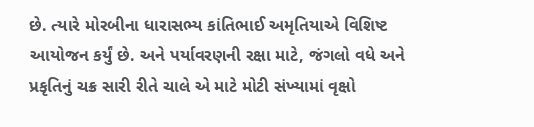છે. ત્યારે મોરબીના ધારાસભ્ય કાંતિભાઈ અમૃતિયાએ વિશિષ્ટ આયોજન કર્યું છે. અને પર્યાવરણની રક્ષા માટે, જંગલો વધે અને પ્રકૃતિનું ચક્ર સારી રીતે ચાલે એ માટે મોટી સંખ્યામાં વૃક્ષો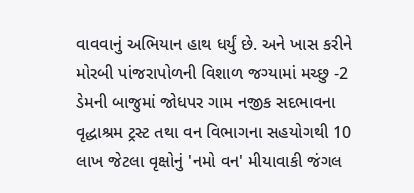વાવવાનું અભિયાન હાથ ધર્યું છે. અને ખાસ કરીને મોરબી પાંજરાપોળની વિશાળ જગ્યામાં મચ્છુ -2 ડેમની બાજુમાં જોધપર ગામ નજીક સદભાવના વૃદ્ધાશ્રમ ટ્રસ્ટ તથા વન વિભાગના સહયોગથી 10 લાખ જેટલા વૃક્ષોનું 'નમો વન' મીયાવાકી જંગલ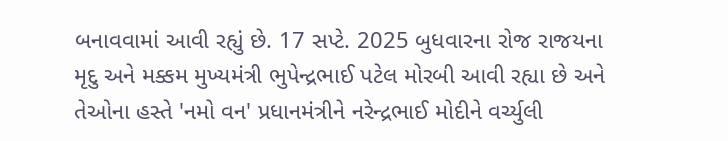બનાવવામાં આવી રહ્યું છે. 17 સપ્ટે. 2025 બુધવારના રોજ રાજયના મૃદુ અને મક્કમ મુખ્યમંત્રી ભુપેન્દ્રભાઈ પટેલ મોરબી આવી રહ્યા છે અને તેઓના હસ્તે 'નમો વન' પ્રધાનમંત્રીને નરેન્દ્રભાઈ મોદીને વર્ચ્યુલી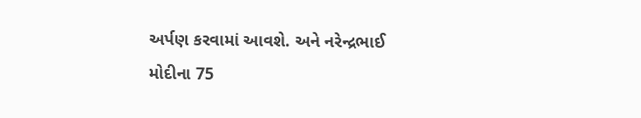અર્પણ કરવામાં આવશે. અને નરેન્દ્રભાઈ મોદીના 75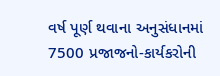વર્ષ પૂર્ણ થવાના અનુસંધાનમાં 7500 પ્રજાજનો-કાર્યકરોની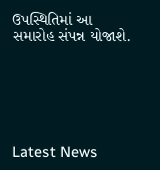ઉપસ્થિતિમાં આ સમારોહ સંપન્ન યોજાશે.






Latest News